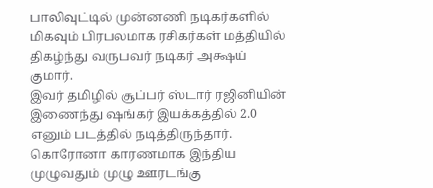பாலிவுட்டில் முன்னணி நடிகர்களில் மிகவும் பிரபலமாக ரசிகர்கள் மத்தியில் திகழ்ந்து வருபவர் நடிகர் அக்ஷய் குமார்.
இவர் தமிழில் சூப்பர் ஸ்டார் ரஜினியின் இணைந்து ஷங்கர் இயக்கத்தில் 2.0 எனும் படத்தில் நடித்திருந்தார்.
கொரோனா காரணமாக இந்திய முழுவதும் முழு ஊரடங்கு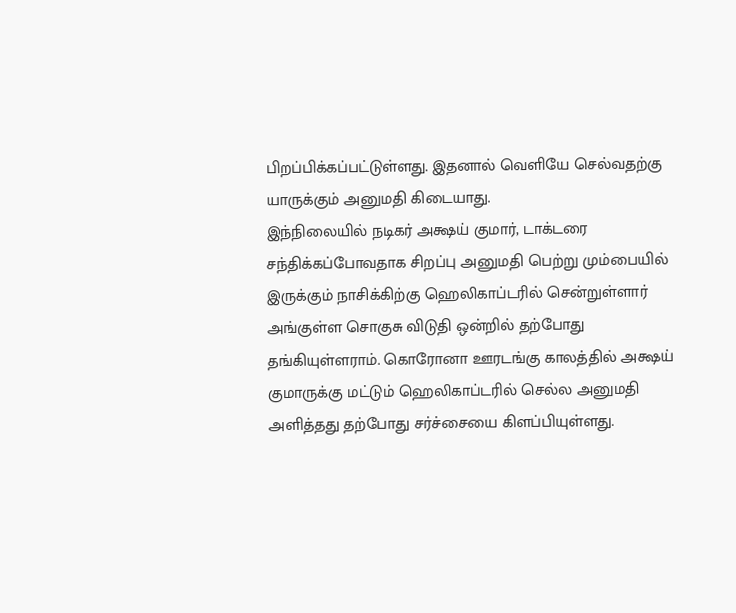பிறப்பிக்கப்பட்டுள்ளது. இதனால் வெளியே செல்வதற்கு யாருக்கும் அனுமதி கிடையாது.
இந்நிலையில் நடிகர் அக்ஷய் குமார், டாக்டரை சந்திக்கப்போவதாக சிறப்பு அனுமதி பெற்று மும்பையில் இருக்கும் நாசிக்கிற்கு ஹெலிகாப்டரில் சென்றுள்ளார்
அங்குள்ள சொகுசு விடுதி ஒன்றில் தற்போது தங்கியுள்ளராம். கொரோனா ஊரடங்கு காலத்தில் அக்ஷய் குமாருக்கு மட்டும் ஹெலிகாப்டரில் செல்ல அனுமதி அளித்தது தற்போது சர்ச்சையை கிளப்பியுள்ளது.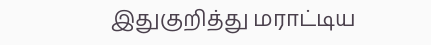இதுகுறித்து மராட்டிய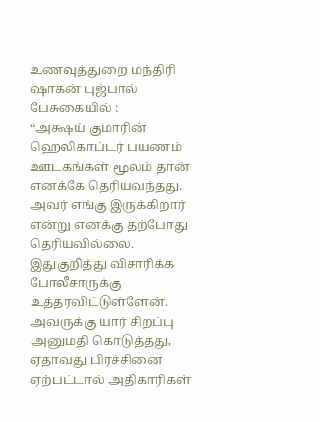உணவுத்துறை மந்திரி ஷாகன் புஜ்பால் பேசுகையில் :
“அக்ஷய் குமாரின் ஹெலிகாப்டர் பயணம் ஊடகங்கள் மூலம் தான் எனக்கே தெரியவந்தது. அவர் எங்கு இருக்கிறார் என்று எனக்கு தற்போது தெரியவில்லை.
இதுகுறித்து விசாரிக்க போலீசாருக்கு உத்தரவிட்டுள்ளேன். அவருக்கு யார் சிறப்பு அனுமதி கொடுத்தது, ஏதாவது பிரச்சினை ஏற்பட்டால் அதிகாரிகள்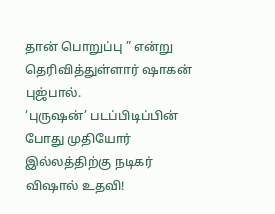தான் பொறுப்பு ” என்று தெரிவித்துள்ளார் ஷாகன் புஜ்பால்.
‘புருஷன்’ படப்பிடிப்பின் போது முதியோர் இல்லத்திற்கு நடிகர் விஷால் உதவி!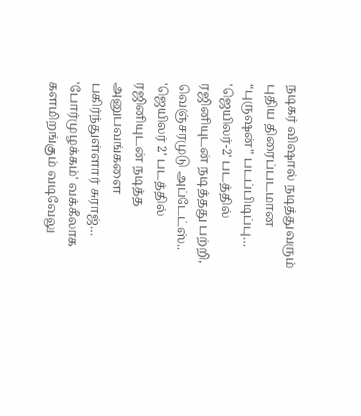நடிகர் விஷால் நடித்துவரும் புதிய திரைப்படமான “புருஷன்” படப்பிடிப்பு…
'ஜெயிலர்-2' படத்தில் ரஜினியுடன் நடித்தது பற்றி, வெஞ்சரமுடு அப்டேட்ஸ்.. 'ஜெயிலர் 2’ படத்தில் ரஜினியுடன் நடித்த அனுபவங்களை பகிர்ந்துள்ளார் சுராஜ்…
'போர்முழக்கம்' வக்கீலாக களமிறங்கும் வடிவேலு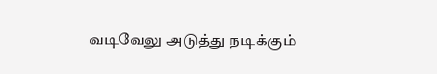வடிவேலு அடுத்து நடிக்கும்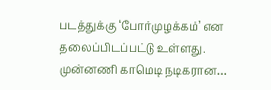படத்துக்கு ‘போர்முழக்கம்’ என தலைப்பிடப்பட்டு உள்ளது. முன்னணி காமெடி நடிகரான…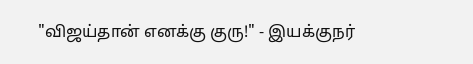"விஜய்தான் எனக்கு குரு!" - இயக்குநர்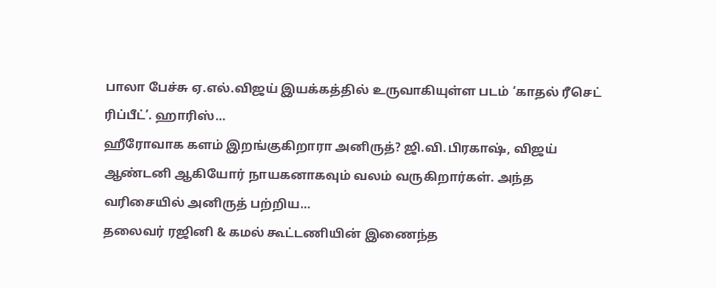பாலா பேச்சு ஏ.எல்.விஜய் இயக்கத்தில் உருவாகியுள்ள படம் ‘காதல் ரீசெட் ரிப்பீட்’. ஹாரிஸ்…
ஹீரோவாக களம் இறங்குகிறாரா அனிருத்? ஜி.வி.பிரகாஷ், விஜய் ஆண்டனி ஆகியோர் நாயகனாகவும் வலம் வருகிறார்கள். அந்த வரிசையில் அனிருத் பற்றிய…
தலைவர் ரஜினி & கமல் கூட்டணியின் இணைந்த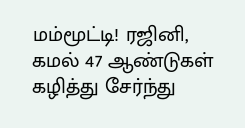மம்மூட்டி! ரஜினி, கமல் 47 ஆண்டுகள் கழித்து சேர்ந்து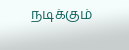நடிக்கும்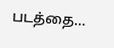படத்தை…